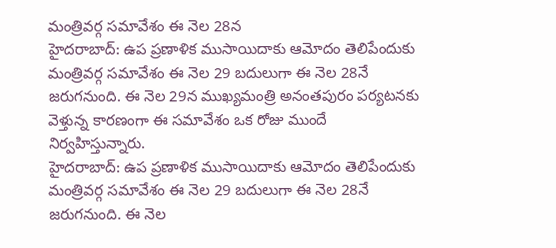మంత్రివర్గ సమావేశం ఈ నెల 28న
హైదరాబాద్: ఉప ప్రణాళిక ముసాయిదాకు ఆమోదం తెలిపేందుకు మంత్రివర్గ సమావేశం ఈ నెల 29 బదులుగా ఈ నెల 28నే జరుగనుంది. ఈ నెల 29న ముఖ్యమంత్రి అనంతపురం పర్యటనకు వెళ్తున్న కారణంగా ఈ సమావేశం ఒక రోజు ముందే నిర్వహిస్తున్నారు.
హైదరాబాద్: ఉప ప్రణాళిక ముసాయిదాకు ఆమోదం తెలిపేందుకు మంత్రివర్గ సమావేశం ఈ నెల 29 బదులుగా ఈ నెల 28నే జరుగనుంది. ఈ నెల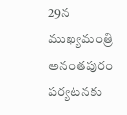29న ముఖ్యమంత్రి అనంతపురం పర్యటనకు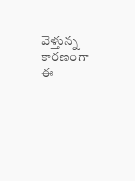వెళ్తున్న కారణంగా ఈ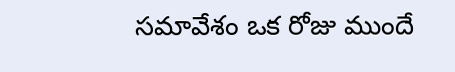సమావేశం ఒక రోజు ముందే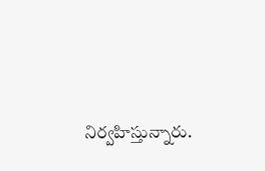నిర్వహిస్తున్నారు.